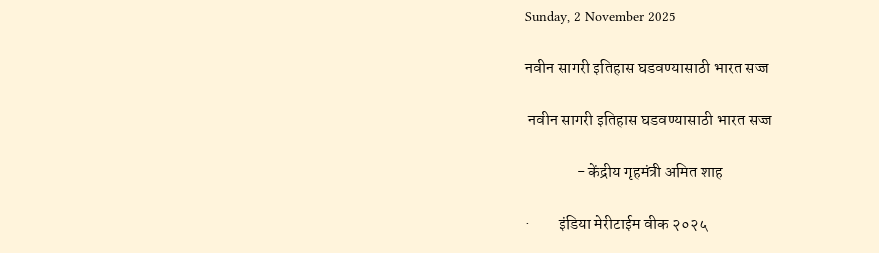Sunday, 2 November 2025

नवीन सागरी इतिहास घडवण्यासाठी भारत सज्ज

 नवीन सागरी इतिहास घडवण्यासाठी भारत सज्ज

                - केंद्रीय गृहमंत्री अमित शाह

·         इंडिया मेरीटाईम वीक २०२५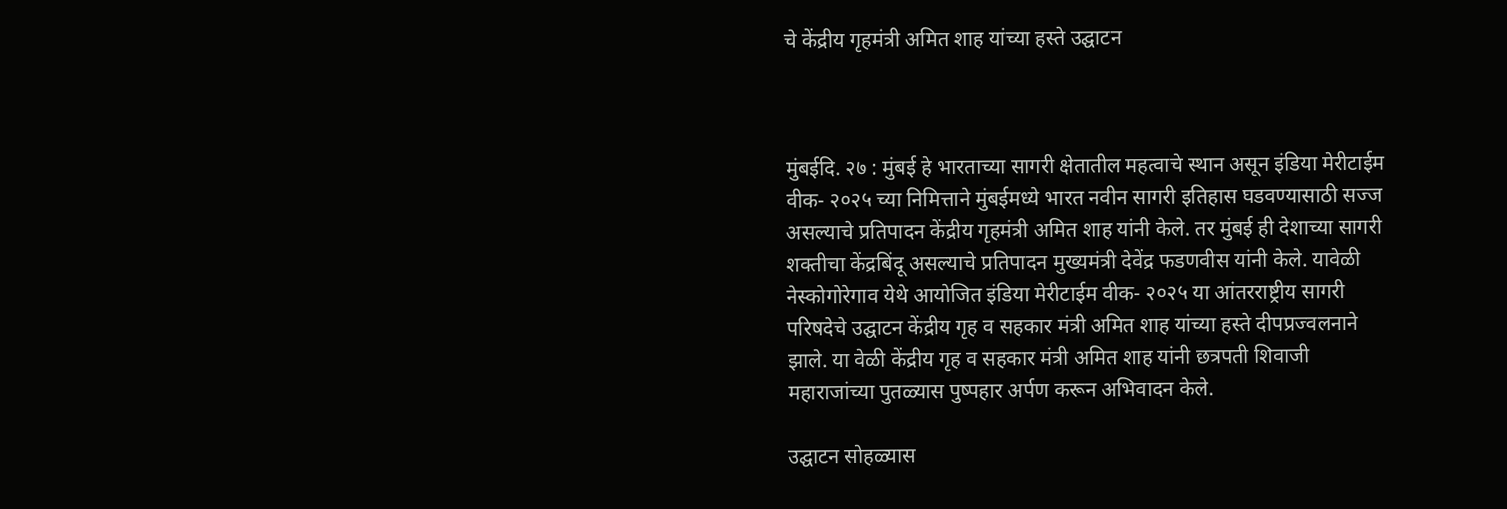चे केंद्रीय गृहमंत्री अमित शाह यांच्या हस्ते उद्घाटन



मुंबईदि. २७ : मुंबई हे भारताच्या सागरी क्षेतातील महत्वाचे स्थान असून इंडिया मेरीटाईम वीक- २०२५ च्या निमित्ताने मुंबईमध्ये भारत नवीन सागरी इतिहास घडवण्यासाठी सज्ज असल्याचे प्रतिपादन केंद्रीय गृहमंत्री अमित शाह यांनी केले. तर मुंबई ही देशाच्या सागरी शक्तीचा केंद्रबिंदू असल्याचे प्रतिपादन मुख्यमंत्री देवेंद्र फडणवीस यांनी केले. यावेळी नेस्कोगोरेगाव येथे आयोजित इंडिया मेरीटाईम वीक- २०२५ या आंतरराष्ट्रीय सागरी परिषदेचे उद्घाटन केंद्रीय गृह व सहकार मंत्री अमित शाह यांच्या हस्ते दीपप्रज्वलनाने झाले. या वेळी केंद्रीय गृह व सहकार मंत्री अमित शाह यांनी छत्रपती शिवाजी महाराजांच्या पुतळ्यास पुष्पहार अर्पण करून अभिवादन केले.

उद्घाटन सोहळ्यास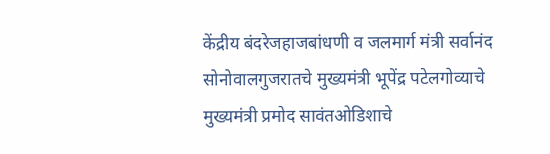केंद्रीय बंदरेजहाजबांधणी व जलमार्ग मंत्री सर्वानंद सोनोवालगुजरातचे मुख्यमंत्री भूपेंद्र पटेलगोव्याचे मुख्यमंत्री प्रमोद सावंतओडिशाचे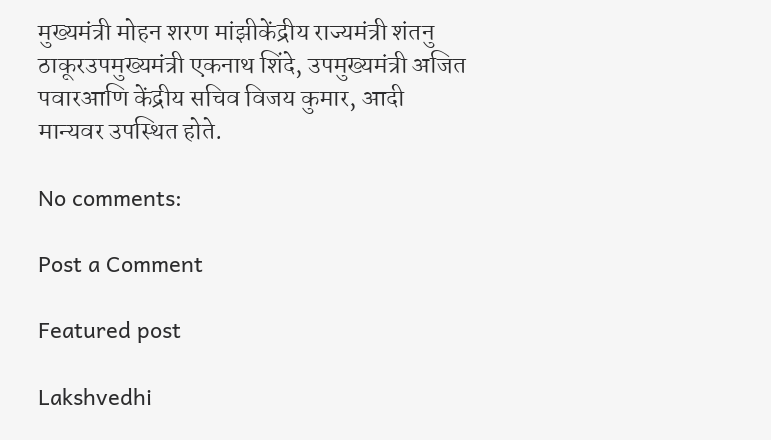मुख्यमंत्री मोहन शरण मांझीकेंद्रीय राज्यमंत्री शंतनु ठाकूरउपमुख्यमंत्री एकनाथ शिंदे, उपमुख्यमंत्री अजित पवारआणि केंद्रीय सचिव विजय कुमार, आदी मान्यवर उपस्थित होते.

No comments:

Post a Comment

Featured post

Lakshvedhi